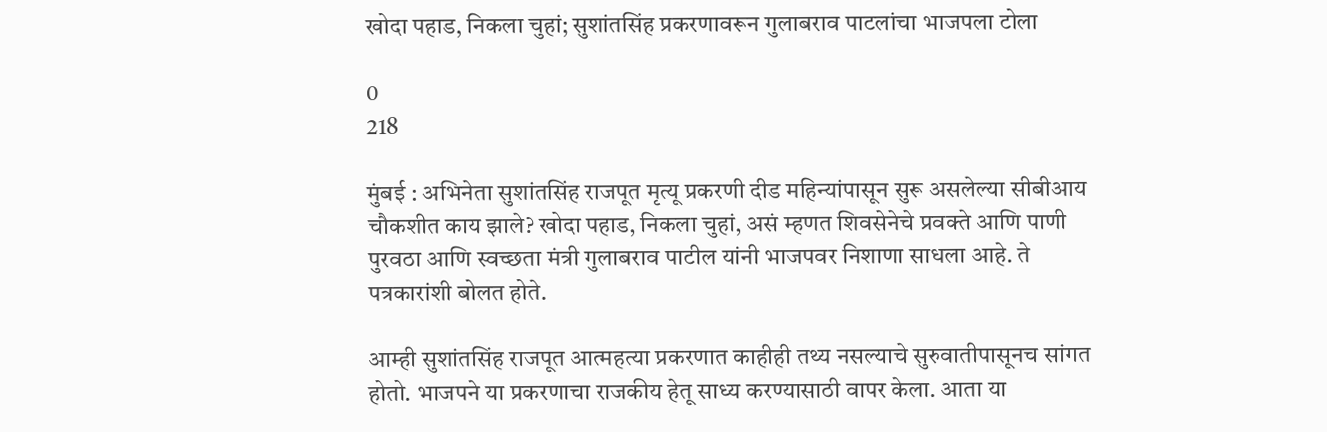खोदा पहाड, निकला चुहां; सुशांतसिंह प्रकरणावरून गुलाबराव पाटलांचा भाजपला टोला

0
218

मुंबई : अभिनेता सुशांतसिंह राजपूत मृत्यू प्रकरणी दीड महिन्यांपासून सुरू असलेल्या सीबीआय चौकशीत काय झाले? खोदा पहाड, निकला चुहां, असं म्हणत शिवसेनेचे प्रवक्ते आणि पाणी पुरवठा आणि स्वच्छता मंत्री गुलाबराव पाटील यांनी भाजपवर निशाणा साधला आहे. ते पत्रकारांशी बोलत होते.

आम्ही सुशांतसिंह राजपूत आत्महत्या प्रकरणात काहीही तथ्य नसल्याचे सुरुवातीपासूनच सांगत होतो. भाजपने या प्रकरणाचा राजकीय हेतू साध्य करण्यासाठी वापर केला. आता या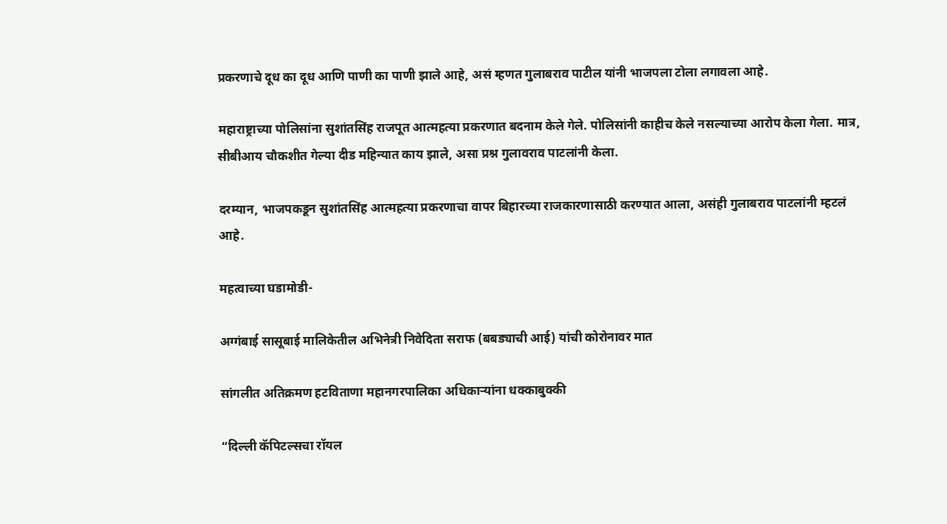प्रकरणाचे दूध का दूध आणि पाणी का पाणी झाले आहे, असं म्हणत गुलाबराव पाटील यांनी भाजपला टोला लगावला आहे.

महाराष्ट्राच्या पोलिसांना सुशांतसिंह राजपूत आत्महत्या प्रकरणात बदनाम केले गेले. पोलिसांनी काहीच केले नसल्याच्या आरोप केला गेला. मात्र, सीबीआय चौकशीत गेल्या दीड महिन्यात काय झाले, असा प्रश्न गुलावराव पाटलांनी केला.

दरम्यान, भाजपकडून सुशांतसिंह आत्महत्या प्रकरणाचा वापर बिहारच्या राजकारणासाठी करण्यात आला, असंही गुलाबराव पाटलांनी म्हटलं आहे.

महत्वाच्या घडामोडी-

अग्गंबाई सासूबाई मालिकेतील अभिनेत्री निवेदिता सराफ (बबड्याची आई) यांची कोरोनावर मात

सांगलीत अतिक्रमण हटविताणा महानगरपालिका अधिकाऱ्यांना धक्काबुक्की

“दिल्ली कॅपिटल्सचा रॉयल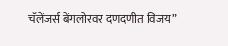चॅलेंजर्स बेंगलोरवर दणदणीत विजय”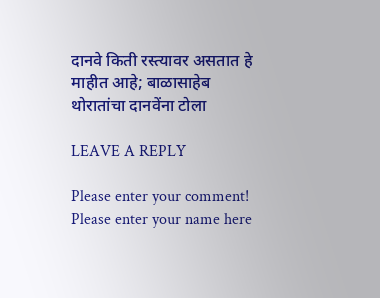दानवे किती रस्त्यावर असतात हे माहीत आहे; बाळासाहेब थोरातांचा दानवेंना टोला

LEAVE A REPLY

Please enter your comment!
Please enter your name here